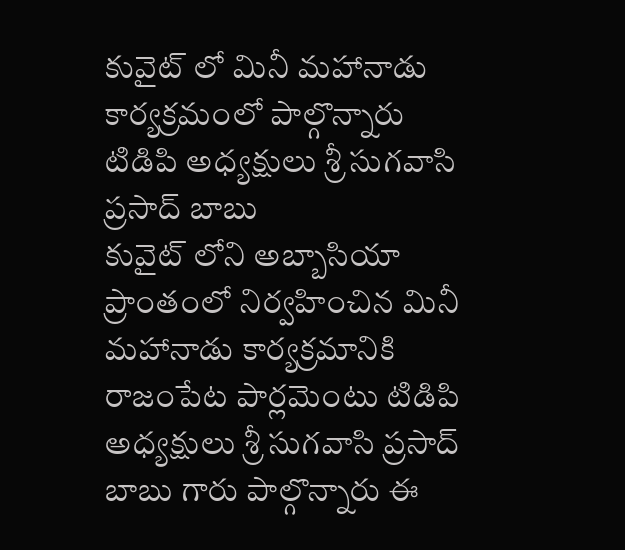కువైట్ లో మినీ మహానాడు కార్యక్రమంలో పాల్గొన్నారు టిడిపి అధ్యక్షులు శ్రీ సుగవాసి ప్రసాద్ బాబు
కువైట్ లోని అబ్బాసియా ప్రాంతంలో నిర్వహించిన మినీ మహానాడు కార్యక్రమానికి రాజంపేట పార్లమెంటు టిడిపి అధ్యక్షులు శ్రీ సుగవాసి ప్రసాద్ బాబు గారు పాల్గొన్నారు ఈ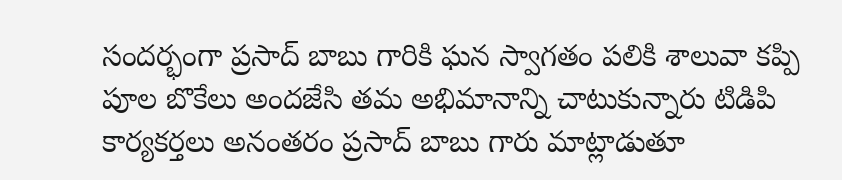సందర్భంగా ప్రసాద్ బాబు గారికి ఘన స్వాగతం పలికి శాలువా కప్పి పూల బొకేలు అందజేసి తమ అభిమానాన్ని చాటుకున్నారు టిడిపి కార్యకర్తలు అనంతరం ప్రసాద్ బాబు గారు మాట్లాడుతూ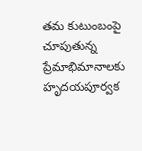తమ కుటుంబంపై చూపుతున్న ప్రేమాభిమానాలకు హృదయపూర్వక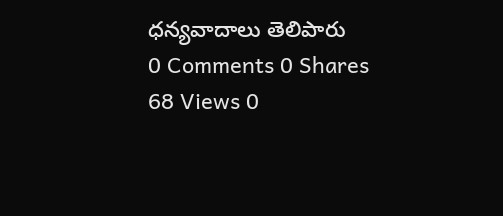ధన్యవాదాలు తెలిపారు
0 Comments 0 Shares 68 Views 0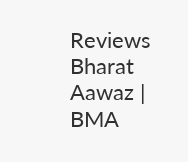Reviews
Bharat Aawaz | BMA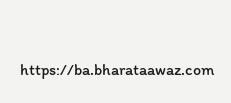https://ba.bharataawaz.com